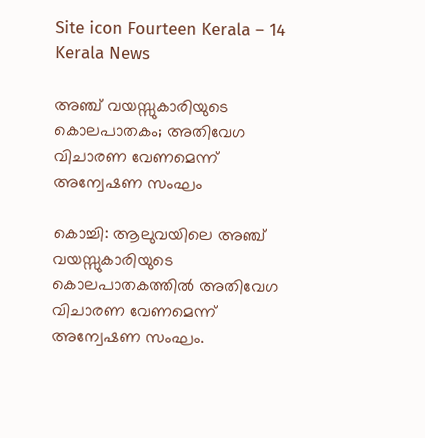Site icon Fourteen Kerala – 14 Kerala News

അഞ്ച് വയസ്സുകാരിയുടെ കൊലപാതകം; അതിവേഗ വിചാരണ വേണമെന്ന് അന്വേഷണ സംഘം

കൊച്ചി: ആലുവയിലെ അഞ്ച് വയസ്സുകാരിയുടെ കൊലപാതകത്തില്‍ അതിവേഗ വിചാരണ വേണമെന്ന് അന്വേഷണ സംഘം.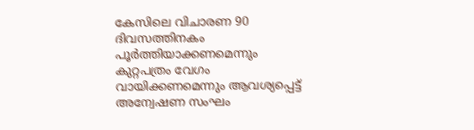കേസിലെ വിചാരണ 90 ദിവസത്തിനകം പൂര്‍ത്തിയാക്കണമെന്നും കുറ്റപത്രം വേഗം വായിക്കണമെന്നും ആവശ്യപ്പെട്ട് അന്വേഷണ സംഘം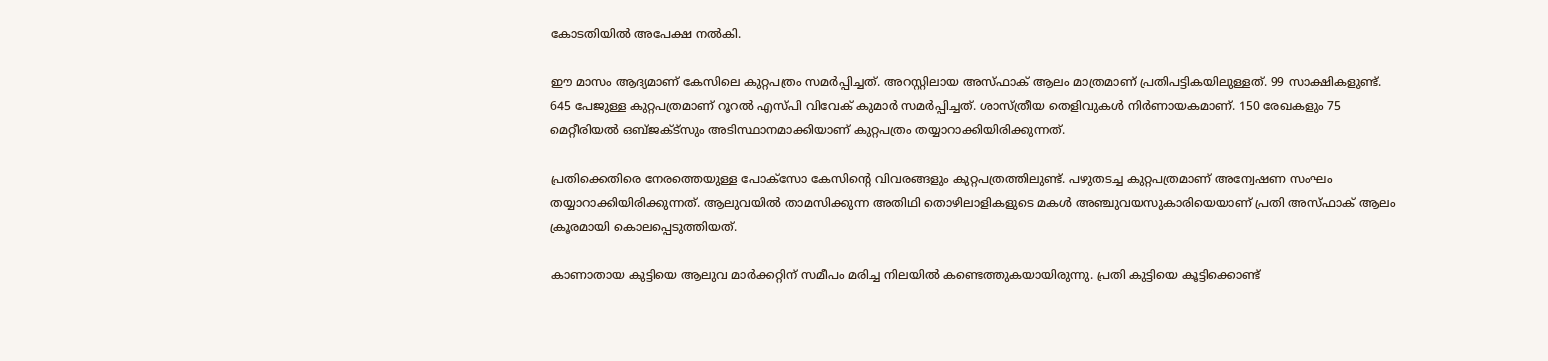കോടതിയില്‍ അപേക്ഷ നല്‍കി.

ഈ മാസം ആദ്യമാണ് കേസിലെ കുറ്റപത്രം സമര്‍പ്പിച്ചത്. അറസ്റ്റിലായ അസ്ഫാക് ആലം മാത്രമാണ് പ്രതിപട്ടികയിലുള്ളത്. 99 സാക്ഷികളുണ്ട്. 645 പേജുള്ള കുറ്റപത്രമാണ് റൂറല്‍ എസ്പി വിവേക് കുമാര്‍ സമര്‍പ്പിച്ചത്. ശാസ്ത്രീയ തെളിവുകള്‍ നിര്‍ണായകമാണ്. 150 രേഖകളും 75 മെറ്റീരിയല്‍ ഒബ്ജക്ട്സും അടിസ്ഥാനമാക്കിയാണ് കുറ്റപത്രം തയ്യാറാക്കിയിരിക്കുന്നത്.

പ്രതിക്കെതിരെ നേരത്തെയുള്ള പോക്സോ കേസിന്റെ വിവരങ്ങളും കുറ്റപത്രത്തിലുണ്ട്. പഴുതടച്ച കുറ്റപത്രമാണ് അന്വേഷണ സംഘം തയ്യാറാക്കിയിരിക്കുന്നത്. ആലുവയില്‍ താമസിക്കുന്ന അതിഥി തൊഴിലാളികളുടെ മകള്‍ അഞ്ചുവയസുകാരിയെയാണ് പ്രതി അസ്ഫാക് ആലം ക്രൂരമായി കൊലപ്പെടുത്തിയത്.

കാണാതായ കുട്ടിയെ ആലുവ മാര്‍ക്കറ്റിന് സമീപം മരിച്ച നിലയില്‍ കണ്ടെത്തുകയായിരുന്നു. പ്രതി കുട്ടിയെ കൂട്ടിക്കൊണ്ട്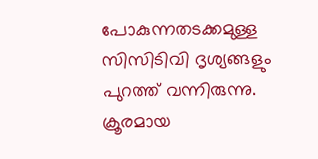പോകുന്നതടക്കമുള്ള സിസിടിവി ദൃശ്യങ്ങളും പുറത്ത് വന്നിരുന്നു. ക്രൂരമായ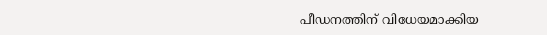പീഡനത്തിന് വിധേയമാക്കിയ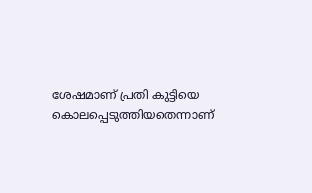ശേഷമാണ് പ്രതി കുട്ടിയെ കൊലപ്പെടുത്തിയതെന്നാണ്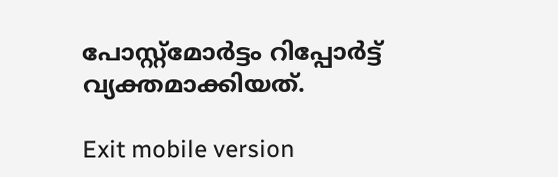പോസ്റ്റ്മോര്‍ട്ടം റിപ്പോര്‍ട്ട് വ്യക്തമാക്കിയത്.

Exit mobile version